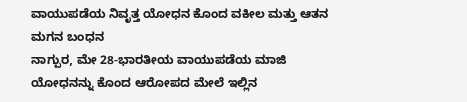ವಾಯುಪಡೆಯ ನಿವೃತ್ತ ಯೋಧನ ಕೊಂದ ವಕೀಲ ಮತ್ತು ಆತನ ಮಗನ ಬಂಧನ
ನಾಗ್ಪುರ, ಮೇ 28-ಭಾರತೀಯ ವಾಯುಪಡೆಯ ಮಾಜಿ ಯೋಧನನ್ನು ಕೊಂದ ಆರೋಪದ ಮೇಲೆ ಇಲ್ಲಿನ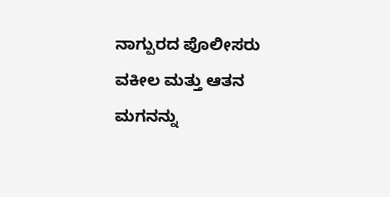ನಾಗ್ಪುರದ ಪೊಲೀಸರು ವಕೀಲ ಮತ್ತು ಆತನ ಮಗನನ್ನು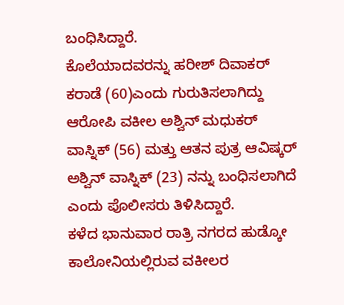ಬಂಧಿಸಿದ್ದಾರೆ.
ಕೊಲೆಯಾದವರನ್ನು ಹರೀಶ್‌ ದಿವಾಕರ್‌ ಕರಾಡೆ (60)ಎಂದು ಗುರುತಿಸಲಾಗಿದ್ದು ಆರೋಪಿ ವಕೀಲ ಅಶ್ವಿನ್‌ ಮಧುಕರ್‌ ವಾಸ್ನಿಕ್‌ (56) ಮತ್ತು ಆತನ ಪುತ್ರ ಆವಿಷ್ಕರ್‌ ಅಶ್ವಿನ್‌ ವಾಸ್ನಿಕ್‌ (23) ನನ್ನು ಬಂಧಿಸಲಾಗಿದೆ ಎಂದು ಪೊಲೀಸರು ತಿಳಿಸಿದ್ದಾರೆ.
ಕಳೆದ ಭಾನುವಾರ ರಾತ್ರಿ ನಗರದ ಹುಡ್ಕೋ ಕಾಲೋನಿಯಲ್ಲಿರುವ ವಕೀಲರ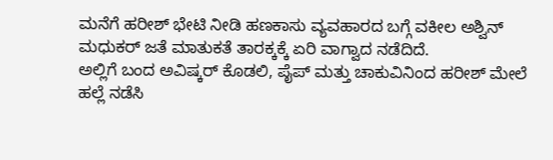ಮನೆಗೆ ಹರೀಶ್‌ ಭೇಟಿ ನೀಡಿ ಹಣಕಾಸು ವ್ಯವಹಾರದ ಬಗ್ಗೆ ವಕೀಲ ಅಶ್ವಿನ್‌ ಮಧುಕರ್‌ ಜತೆ ಮಾತುಕತೆ ತಾರಕ್ಕಕ್ಕೆ ಏರಿ ವಾಗ್ವಾದ ನಡೆದಿದೆ.
ಅಲ್ಲಿಗೆ ಬಂದ ಅವಿಷ್ಕರ್‌ ಕೊಡಲಿ, ಪೈಪ್‌ ಮತ್ತು ಚಾಕುವಿನಿಂದ ಹರೀಶ್‌ ಮೇಲೆ ಹಲ್ಲೆ ನಡೆಸಿ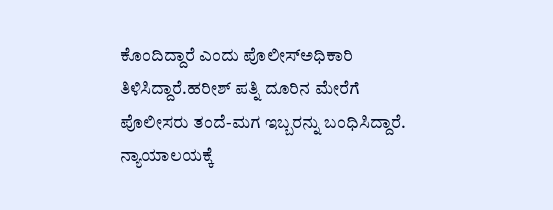ಕೊಂದಿದ್ದಾರೆ ಎಂದು ಪೊಲೀಸ್‌‍ಅಧಿಕಾರಿ ತಿಳಿಸಿದ್ದಾರೆ.ಹರೀಶ್‌ ಪತ್ನಿ ದೂರಿನ ಮೇರೆಗೆ ಪೊಲೀಸರು ತಂದೆ-ಮಗ ಇಬ್ಬರನ್ನು ಬಂಧಿಸಿದ್ದಾರೆ. ನ್ಯಾಯಾಲಯಕ್ಕೆ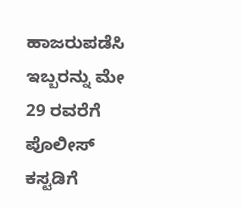ಹಾಜರುಪಡೆಸಿ ಇಬ್ಬರನ್ನು ಮೇ 29 ರವರೆಗೆ ಪೊಲೀಸ್‌‍ ಕಸ್ಟಡಿಗೆ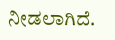ನೀಡಲಾಗಿದೆ.